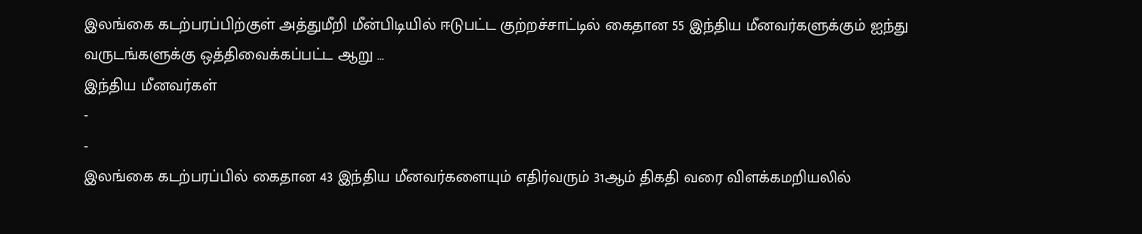இலங்கை கடற்பரப்பிற்குள் அத்துமீறி மீன்பிடியில் ஈடுபட்ட குற்றச்சாட்டில் கைதான 55 இந்திய மீனவர்களுக்கும் ஐந்து வருடங்களுக்கு ஒத்திவைக்கப்பட்ட ஆறு …
இந்திய மீனவர்கள்
-
-
இலங்கை கடற்பரப்பில் கைதான 43 இந்திய மீனவர்களையும் எதிர்வரும் 31ஆம் திகதி வரை விளக்கமறியலில்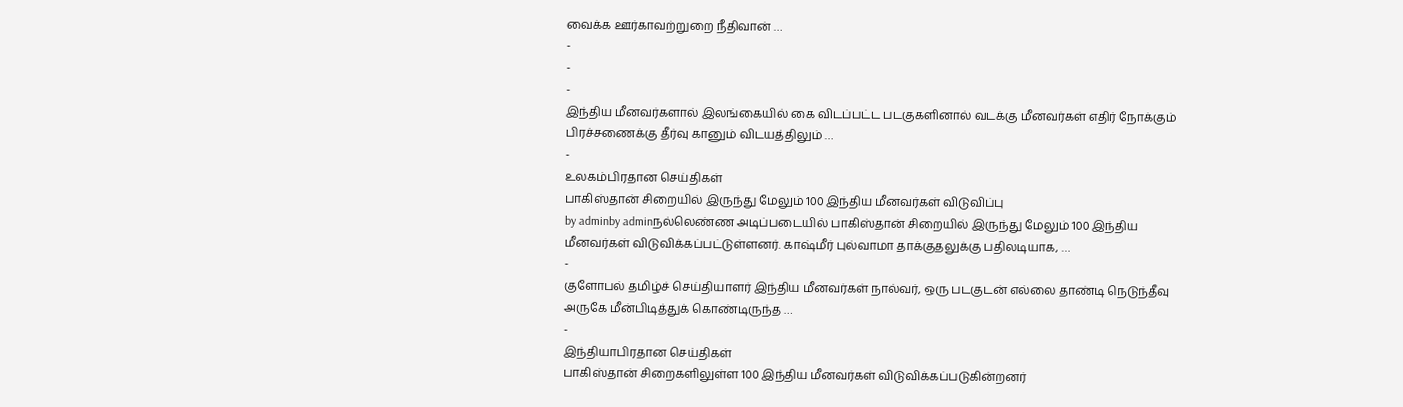வைக்க ஊர்காவற்றுறை நீதிவான் …
-
-
-
இந்திய மீனவர்களால் இலங்கையில் கை விடப்பட்ட படகுகளினால் வடக்கு மீனவர்கள் எதிர் நோக்கும் பிரச்சணைக்கு தீர்வு கானும் விடயத்திலும் …
-
உலகம்பிரதான செய்திகள்
பாகிஸ்தான் சிறையில் இருந்து மேலும் 100 இந்திய மீனவர்கள் விடுவிப்பு
by adminby adminநல்லெண்ண அடிப்படையில் பாகிஸ்தான் சிறையில் இருந்து மேலும் 100 இந்திய மீனவர்கள் விடுவிக்கப்பட்டுள்ளனர். காஷ்மீர் புல்வாமா தாக்குதலுக்கு பதிலடியாக, …
-
குளோபல் தமிழ்ச் செய்தியாளர் இந்திய மீனவர்கள் நால்வர், ஒரு படகுடன் எல்லை தாண்டி நெடுந்தீவு அருகே மீன்பிடித்துக் கொண்டிருந்த …
-
இந்தியாபிரதான செய்திகள்
பாகிஸ்தான் சிறைகளிலுள்ள 100 இந்திய மீனவர்கள் விடுவிக்கப்படுகின்றனர்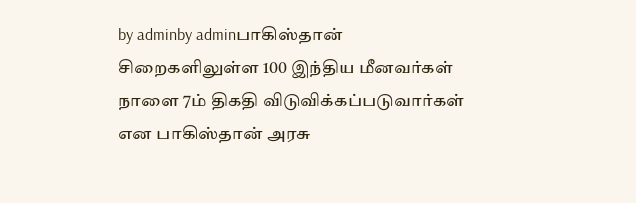by adminby adminபாகிஸ்தான் சிறைகளிலுள்ள 100 இந்திய மீனவர்கள் நாளை 7ம் திகதி விடுவிக்கப்படுவார்கள் என பாகிஸ்தான் அரசு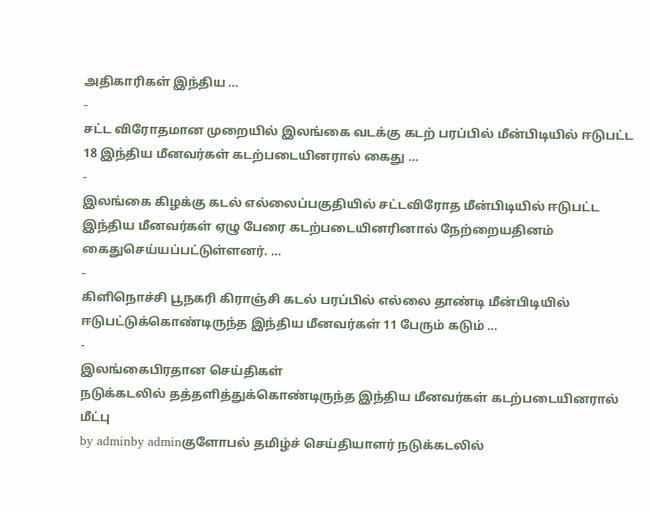அதிகாரிகள் இந்திய …
-
சட்ட விரோதமான முறையில் இலங்கை வடக்கு கடற் பரப்பில் மீன்பிடியில் ஈடுபட்ட 18 இந்திய மீனவர்கள் கடற்படையினரால் கைது …
-
இலங்கை கிழக்கு கடல் எல்லைப்பகுதியில் சட்டவிரோத மீன்பிடியில் ஈடுபட்ட இந்திய மீனவர்கள் ஏழு பேரை கடற்படையினரினால் நேற்றையதினம் கைதுசெய்யப்பட்டுள்ளனர். …
-
கிளிநொச்சி பூநகரி கிராஞ்சி கடல் பரப்பில் எல்லை தாண்டி மீன்பிடியில் ஈடுபட்டுக்கொண்டிருந்த இந்திய மீனவர்கள் 11 பேரும் கடும் …
-
இலங்கைபிரதான செய்திகள்
நடுக்கடலில் தத்தளித்துக்கொண்டிருந்த இந்திய மீனவர்கள் கடற்படையினரால் மீட்பு
by adminby adminகுளோபல் தமிழ்ச் செய்தியாளர் நடுக்கடலில்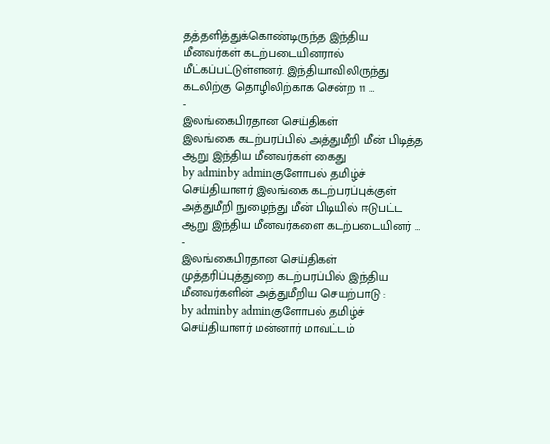தத்தளித்துக்கொண்டிருந்த இந்திய மீனவர்கள் கடற்படையினரால் மீட்கப்பட்டுள்ளனர். இந்தியாவிலிருந்து கடலிற்கு தொழிலிற்காக சென்ற 11 …
-
இலங்கைபிரதான செய்திகள்
இலங்கை கடற்பரப்பில் அத்துமீறி மீன் பிடித்த ஆறு இந்திய மீனவர்கள் கைது
by adminby adminகுளோபல் தமிழ்ச் செய்தியாளர் இலங்கை கடற்பரப்புக்குள் அத்துமீறி நுழைந்து மீன் பிடியில் ஈடுபட்ட ஆறு இந்திய மீனவர்களை கடற்படையினர் …
-
இலங்கைபிரதான செய்திகள்
முத்தரிப்புத்துறை கடற்பரப்பில் இந்திய மீனவர்களின் அத்துமீறிய செயற்பாடு :
by adminby adminகுளோபல் தமிழ்ச் செய்தியாளர் மன்னார் மாவட்டம்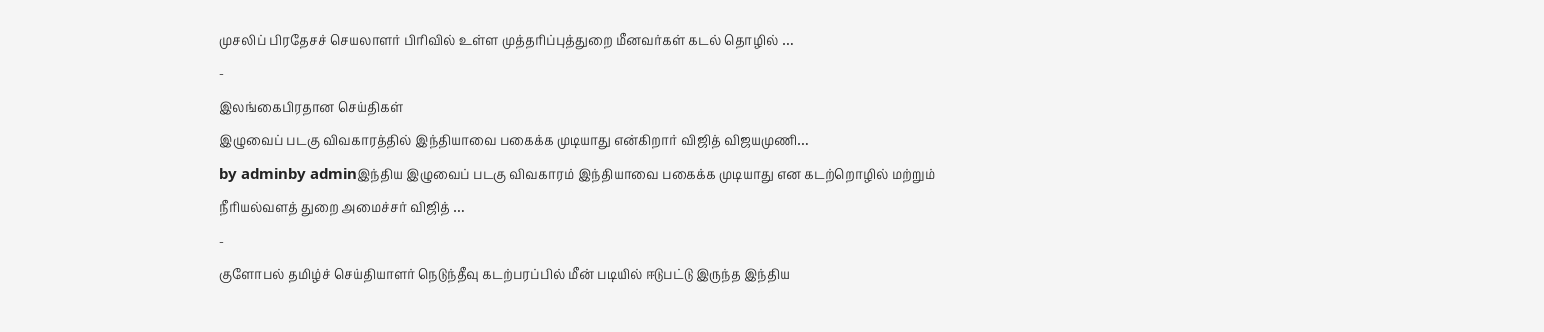முசலிப் பிரதேசச் செயலாளர் பிரிவில் உள்ள முத்தரிப்புத்துறை மீனவர்கள் கடல் தொழில் …
-
இலங்கைபிரதான செய்திகள்
இழுவைப் படகு விவகாரத்தில் இந்தியாவை பகைக்க முடியாது என்கிறார் விஜித் விஜயமுணி…
by adminby adminஇந்திய இழுவைப் படகு விவகாரம் இந்தியாவை பகைக்க முடியாது என கடற்றொழில் மற்றும் நீரியல்வளத் துறை அமைச்சர் விஜித் …
-
குளோபல் தமிழ்ச் செய்தியாளர் நெடுந்தீவு கடற்பரப்பில் மீன் படியில் ஈடுபட்டு இருந்த இந்திய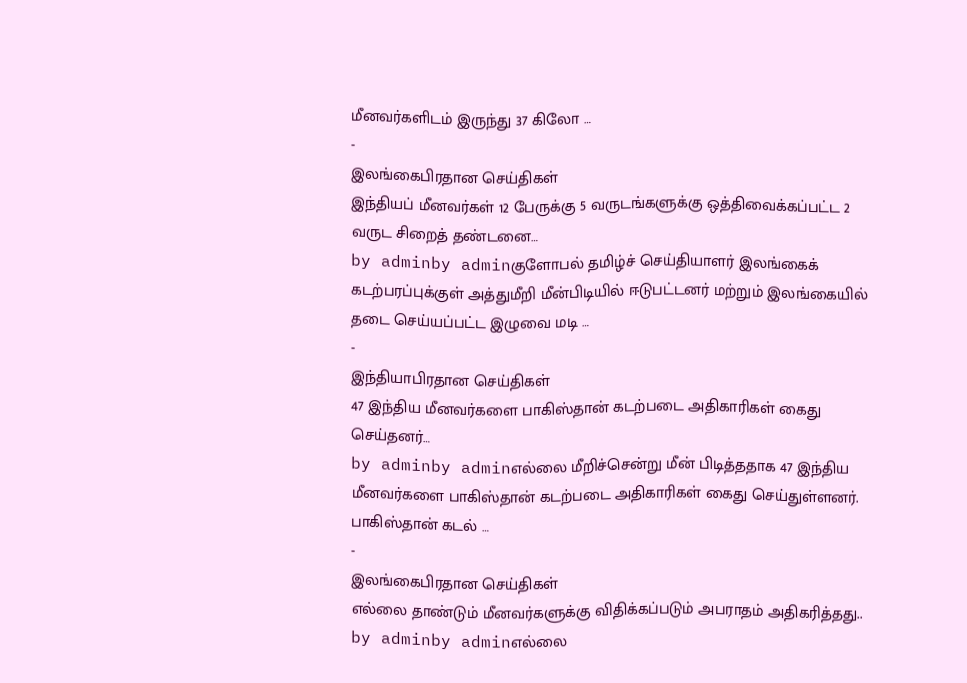மீனவர்களிடம் இருந்து 37 கிலோ …
-
இலங்கைபிரதான செய்திகள்
இந்தியப் மீனவர்கள் 12 பேருக்கு 5 வருடங்களுக்கு ஒத்திவைக்கப்பட்ட 2 வருட சிறைத் தண்டனை…
by adminby adminகுளோபல் தமிழ்ச் செய்தியாளர் இலங்கைக் கடற்பரப்புக்குள் அத்துமீறி மீன்பிடியில் ஈடுபட்டனர் மற்றும் இலங்கையில் தடை செய்யப்பட்ட இழுவை மடி …
-
இந்தியாபிரதான செய்திகள்
47 இந்திய மீனவர்களை பாகிஸ்தான் கடற்படை அதிகாரிகள் கைது செய்தனர்…
by adminby adminஎல்லை மீறிச்சென்று மீன் பிடித்ததாக 47 இந்திய மீனவர்களை பாகிஸ்தான் கடற்படை அதிகாரிகள் கைது செய்துள்ளனர். பாகிஸ்தான் கடல் …
-
இலங்கைபிரதான செய்திகள்
எல்லை தாண்டும் மீனவர்களுக்கு விதிக்கப்படும் அபராதம் அதிகரித்தது..
by adminby adminஎல்லை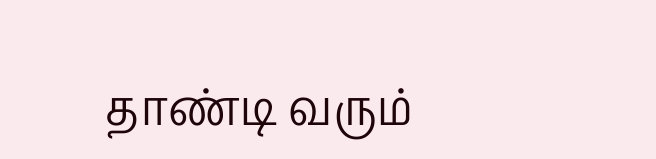தாண்டி வரும்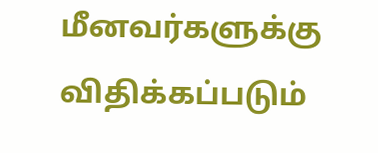மீனவர்களுக்கு விதிக்கப்படும்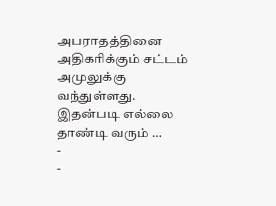அபராதத்தினை அதிகரிக்கும் சட்டம் அமுலுக்கு வந்துள்ளது. இதன்படி எல்லை தாண்டி வரும் …
-
-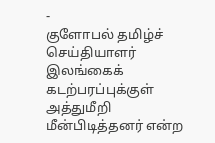-
குளோபல் தமிழ்ச் செய்தியாளர் இலங்கைக் கடற்பரப்புக்குள் அத்துமீறி மீன்பிடித்தனர் என்ற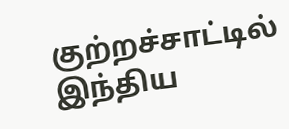குற்றச்சாட்டில் இந்திய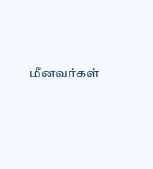மீனவர்கள்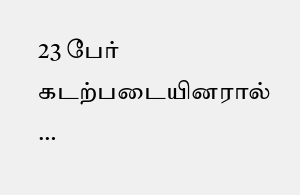23 பேர் கடற்படையினரால் …